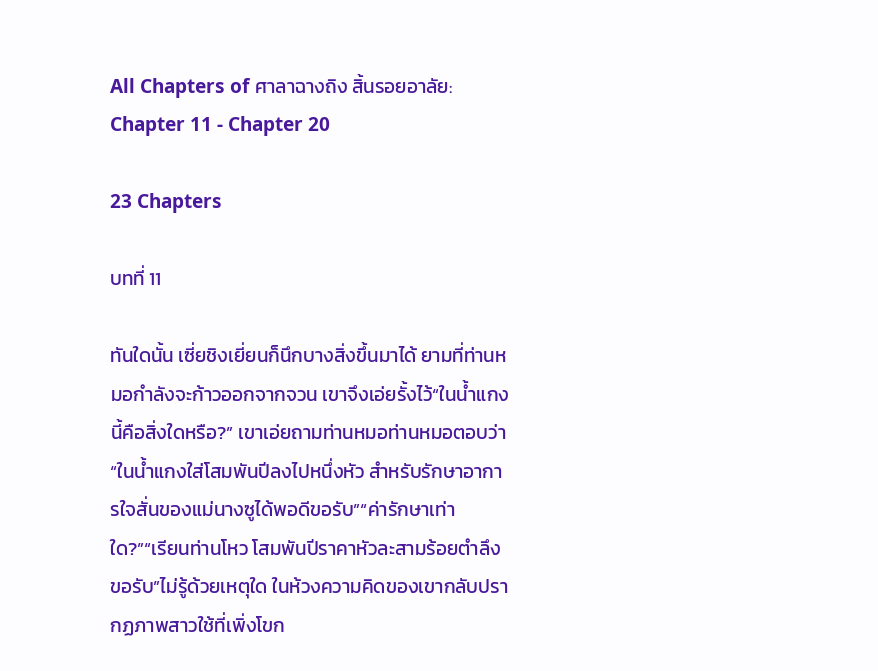All Chapters of ศาลาฉางถิง สิ้นรอยอาลัย: Chapter 11 - Chapter 20

23 Chapters

บทที่ 11

ทันใดนั้น เซี่ยชิงเยี่ยนก็นึกบางสิ่งขึ้นมาได้ ยามที่ท่านหมอกำลังจะก้าวออกจากจวน เขาจึงเอ่ยรั้งไว้“ในน้ำแกงนี้คือสิ่งใดหรือ?” เขาเอ่ยถามท่านหมอท่านหมอตอบว่า “ในน้ำแกงใส่โสมพันปีลงไปหนึ่งหัว สำหรับรักษาอาการใจสั่นของแม่นางซูได้พอดีขอรับ”“ค่ารักษาเท่าใด?”“เรียนท่านโหว โสมพันปีราคาหัวละสามร้อยตำลึงขอรับ”ไม่รู้ด้วยเหตุใด ในห้วงความคิดของเขากลับปรากฏภาพสาวใช้ที่เพิ่งโขก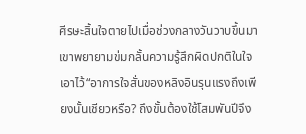ศีรษะสิ้นใจตายไปเมื่อช่วงกลางวันวาบขึ้นมา เขาพยายามข่มกลั้นความรู้สึกผิดปกติในใจเอาไว้“อาการใจสั่นของหลิงอินรุนแรงถึงเพียงนั้นเชียวหรือ? ถึงขั้นต้องใช้โสมพันปีจึง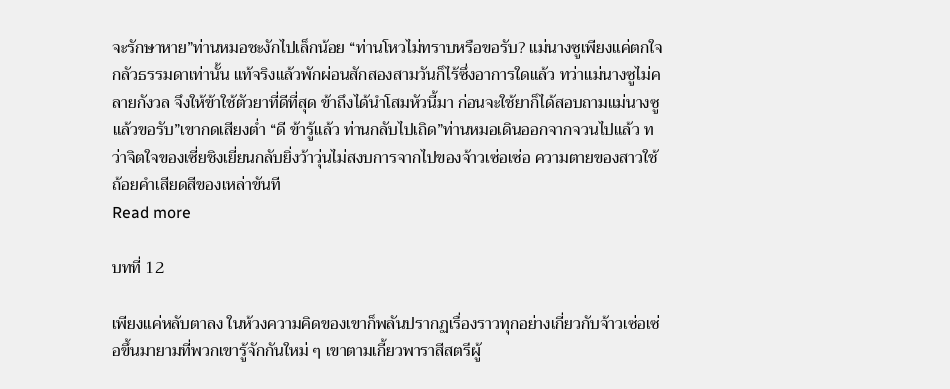จะรักษาหาย”ท่านหมอชะงักไปเล็กน้อย “ท่านโหวไม่ทราบหรือขอรับ? แม่นางซูเพียงแค่ตกใจกลัวธรรมดาเท่านั้น แท้จริงแล้วพักผ่อนสักสองสามวันก็ไร้ซึ่งอาการใดแล้ว ทว่าแม่นางซูไม่คลายกังวล จึงให้ข้าใช้ตัวยาที่ดีที่สุด ข้าถึงได้นำโสมหัวนี้มา ก่อนจะใช้ยาก็ได้สอบถามแม่นางซูแล้วขอรับ”เขากดเสียงต่ำ “ดี ข้ารู้แล้ว ท่านกลับไปเถิด”ท่านหมอเดินออกจากจวนไปแล้ว ทว่าจิตใจของเซี่ยชิงเยี่ยนกลับยิ่งว้าวุ่นไม่สงบการจากไปของจ้าวเซ่อเซ่อ ความตายของสาวใช้ ถ้อยคำเสียดสีของเหล่าขันที
Read more

บทที่ 12

เพียงแค่หลับตาลง ในห้วงความคิดของเขาก็พลันปรากฏเรื่องราวทุกอย่างเกี่ยวกับจ้าวเซ่อเซ่อขึ้นมายามที่พวกเขารู้จักกันใหม่ ๆ เขาตามเกี้ยวพาราสีสตรีผู้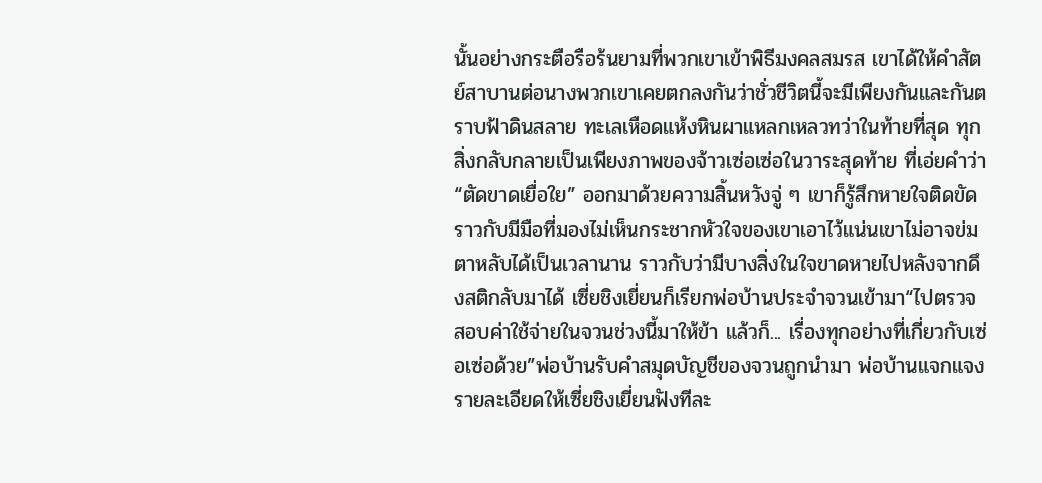นั้นอย่างกระตือรือร้นยามที่พวกเขาเข้าพิธีมงคลสมรส เขาได้ให้คำสัตย์สาบานต่อนางพวกเขาเคยตกลงกันว่าชั่วชีวิตนี้จะมีเพียงกันและกันตราบฟ้าดินสลาย ทะเลเหือดแห้งหินผาแหลกเหลวทว่าในท้ายที่สุด ทุกสิ่งกลับกลายเป็นเพียงภาพของจ้าวเซ่อเซ่อในวาระสุดท้าย ที่เอ่ยคำว่า “ตัดขาดเยื่อใย” ออกมาด้วยความสิ้นหวังจู่ ๆ เขาก็รู้สึกหายใจติดขัด ราวกับมีมือที่มองไม่เห็นกระชากหัวใจของเขาเอาไว้แน่นเขาไม่อาจข่มตาหลับได้เป็นเวลานาน ราวกับว่ามีบางสิ่งในใจขาดหายไปหลังจากดึงสติกลับมาได้ เซี่ยชิงเยี่ยนก็เรียกพ่อบ้านประจำจวนเข้ามา“ไปตรวจสอบค่าใช้จ่ายในจวนช่วงนี้มาให้ข้า แล้วก็... เรื่องทุกอย่างที่เกี่ยวกับเซ่อเซ่อด้วย”พ่อบ้านรับคำสมุดบัญชีของจวนถูกนำมา พ่อบ้านแจกแจงรายละเอียดให้เซี่ยชิงเยี่ยนฟังทีละ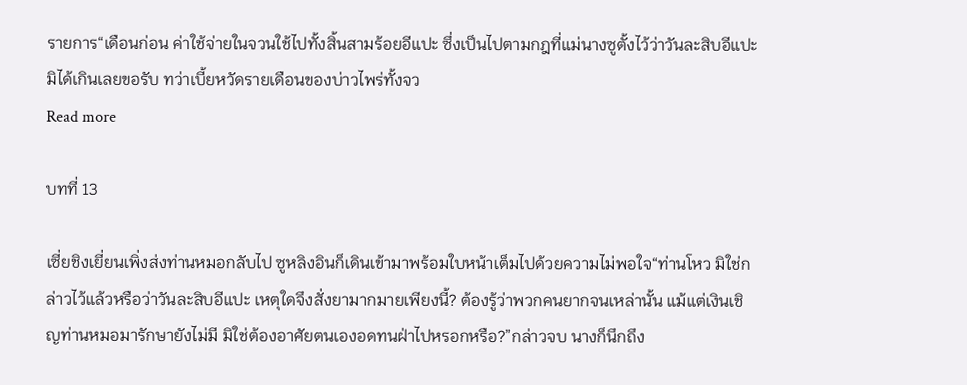รายการ“เดือนก่อน ค่าใช้จ่ายในจวนใช้ไปทั้งสิ้นสามร้อยอีแปะ ซึ่งเป็นไปตามกฎที่แม่นางซูตั้งไว้ว่าวันละสิบอีแปะ มิได้เกินเลยขอรับ ทว่าเบี้ยหวัดรายเดือนของบ่าวไพร่ทั้งจว
Read more

บทที่ 13

เซี่ยชิงเยี่ยนเพิ่งส่งท่านหมอกลับไป ซูหลิงอินก็เดินเข้ามาพร้อมใบหน้าเต็มไปด้วยความไม่พอใจ“ท่านโหว มิใช่กล่าวไว้แล้วหรือว่าวันละสิบอีแปะ เหตุใดจึงสั่งยามากมายเพียงนี้? ต้องรู้ว่าพวกคนยากจนเหล่านั้น แม้แต่เงินเชิญท่านหมอมารักษายังไม่มี มิใช่ต้องอาศัยตนเองอดทนฝ่าไปหรอกหรือ?”กล่าวจบ นางก็นึกถึง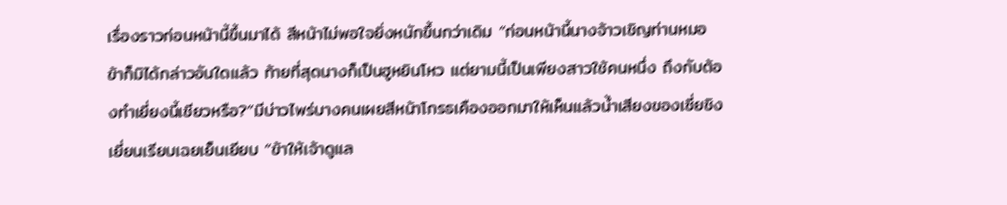เรื่องราวก่อนหน้านี้ขึ้นมาได้ สีหน้าไม่พอใจยิ่งหนักขึ้นกว่าเดิม “ก่อนหน้านี้นางจ้าวเชิญท่านหมอ ข้าก็มิได้กล่าวอันใดแล้ว ท้ายที่สุดนางก็เป็นฮูหยินโหว แต่ยามนี้เป็นเพียงสาวใช้คนหนึ่ง ถึงกับต้องทำเยี่ยงนี้เชียวหรือ?”มีบ่าวไพร่บางคนเผยสีหน้าโกรธเคืองออกมาให้เห็นแล้วน้ำเสียงของเซี่ยชิงเยี่ยนเรียบเฉยเย็นเยียบ “ข้าให้เจ้าดูแล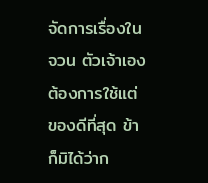จัดการเรื่องในจวน ตัวเจ้าเองต้องการใช้แต่ของดีที่สุด ข้าก็มิได้ว่าก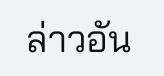ล่าวอัน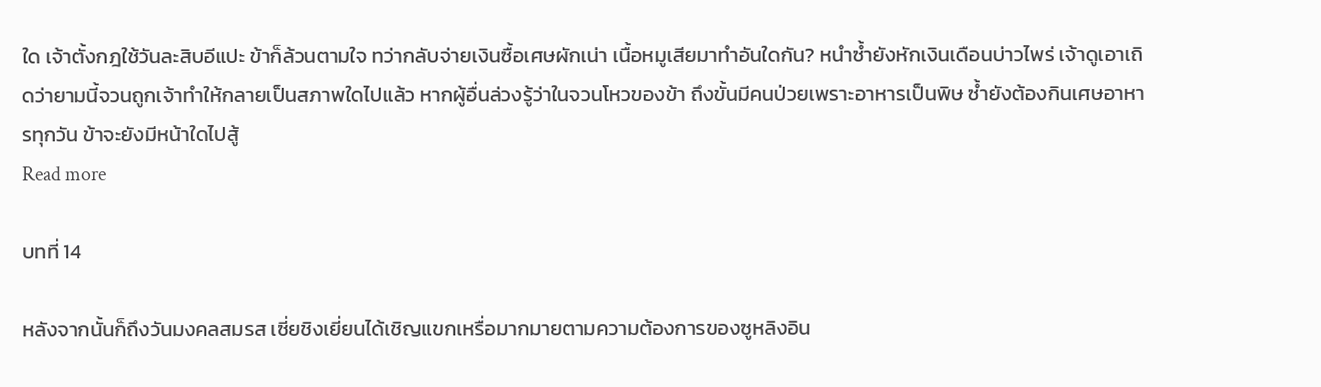ใด เจ้าตั้งกฎใช้วันละสิบอีแปะ ข้าก็ล้วนตามใจ ทว่ากลับจ่ายเงินซื้อเศษผักเน่า เนื้อหมูเสียมาทำอันใดกัน? หนำซ้ำยังหักเงินเดือนบ่าวไพร่ เจ้าดูเอาเถิดว่ายามนี้จวนถูกเจ้าทำให้กลายเป็นสภาพใดไปแล้ว หากผู้อื่นล่วงรู้ว่าในจวนโหวของข้า ถึงขั้นมีคนป่วยเพราะอาหารเป็นพิษ ซ้ำยังต้องกินเศษอาหารทุกวัน ข้าจะยังมีหน้าใดไปสู้
Read more

บทที่ 14

หลังจากนั้นก็ถึงวันมงคลสมรส เซี่ยชิงเยี่ยนได้เชิญแขกเหรื่อมากมายตามความต้องการของซูหลิงอิน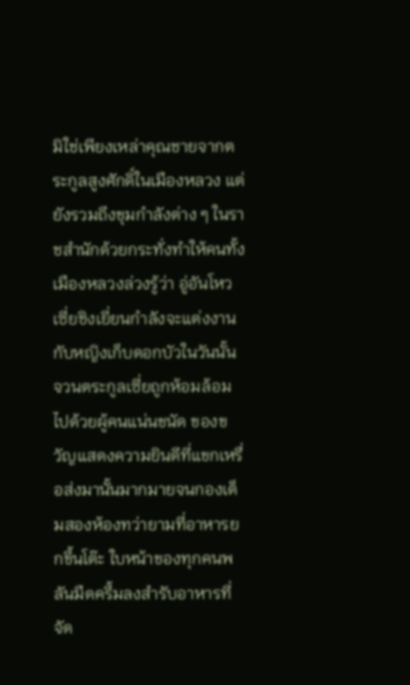มิใช่เพียงเหล่าคุณชายจากตระกูลสูงศักดิ์ในเมืองหลวง แต่ยังรวมถึงขุมกำลังต่าง ๆ ในราชสำนักด้วยกระทั่งทำให้คนทั้งเมืองหลวงล่วงรู้ว่า อู่อันโหวเซี่ยชิงเยี่ยนกำลังจะแต่งงานกับหญิงเก็บดอกบัวในวันนั้น จวนตระกูลเซี่ยถูกห้อมล้อมไปด้วยผู้คนแน่นขนัด ของขวัญแสดงความยินดีที่แขกเหรื่อส่งมานั้นมากมายจนกองเต็มสองห้องทว่ายามที่อาหารยกขึ้นโต๊ะ ใบหน้าของทุกคนพลันมืดครึ้มลงสำรับอาหารที่จัด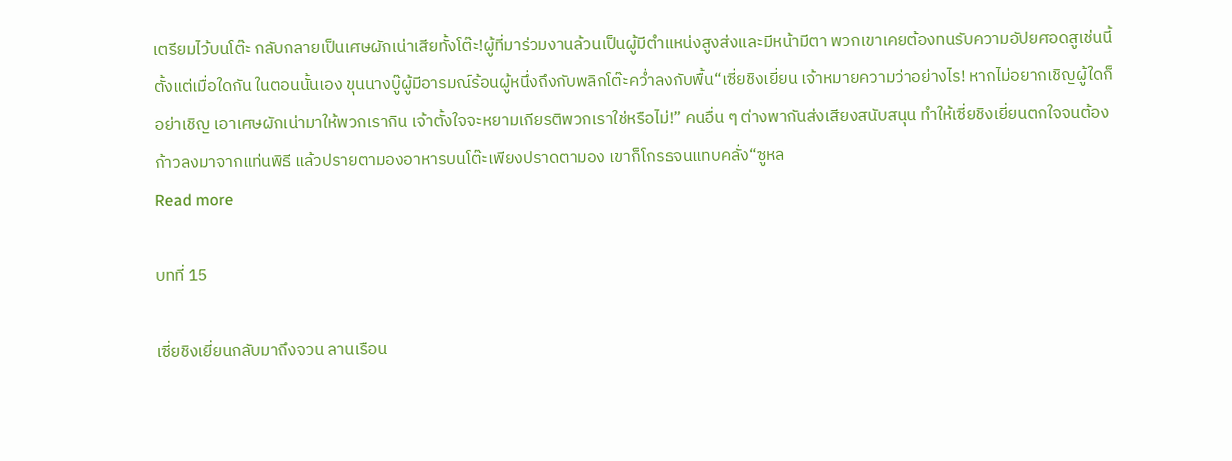เตรียมไว้บนโต๊ะ กลับกลายเป็นเศษผักเน่าเสียทั้งโต๊ะ!ผู้ที่มาร่วมงานล้วนเป็นผู้มีตำแหน่งสูงส่งและมีหน้ามีตา พวกเขาเคยต้องทนรับความอัปยศอดสูเช่นนี้ตั้งแต่เมื่อใดกัน ในตอนนั้นเอง ขุนนางบู๊ผู้มีอารมณ์ร้อนผู้หนึ่งถึงกับพลิกโต๊ะคว่ำลงกับพื้น“เซี่ยชิงเยี่ยน เจ้าหมายความว่าอย่างไร! หากไม่อยากเชิญผู้ใดก็อย่าเชิญ เอาเศษผักเน่ามาให้พวกเรากิน เจ้าตั้งใจจะหยามเกียรติพวกเราใช่หรือไม่!” คนอื่น ๆ ต่างพากันส่งเสียงสนับสนุน ทำให้เซี่ยชิงเยี่ยนตกใจจนต้องก้าวลงมาจากแท่นพิธี แล้วปรายตามองอาหารบนโต๊ะเพียงปราดตามอง เขาก็โกรธจนแทบคลั่ง“ซูหล
Read more

บทที่ 15

เซี่ยชิงเยี่ยนกลับมาถึงจวน ลานเรือน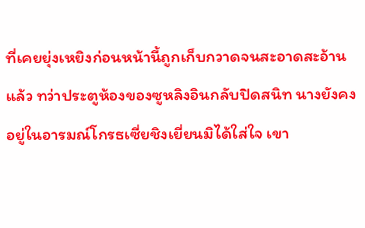ที่เคยยุ่งเหยิงก่อนหน้านี้ถูกเก็บกวาดจนสะอาดสะอ้านแล้ว ทว่าประตูห้องของซูหลิงอินกลับปิดสนิท นางยังคงอยู่ในอารมณ์โกรธเซี่ยชิงเยี่ยนมิได้ใส่ใจ เขา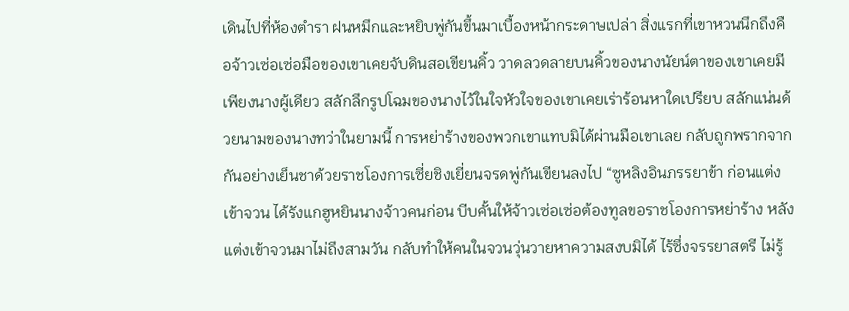เดินไปที่ห้องตำรา ฝนหมึกและหยิบพู่กันขึ้นมาเบื้องหน้ากระดาษเปล่า สิ่งแรกที่เขาหวนนึกถึงคือจ้าวเซ่อเซ่อมือของเขาเคยจับดินสอเขียนคิ้ว วาดลวดลายบนคิ้วของนางนัยน์ตาของเขาเคยมีเพียงนางผู้เดียว สลักลึกรูปโฉมของนางไว้ในใจหัวใจของเขาเคยเร่าร้อนหาใดเปรียบ สลักแน่นด้วยนามของนางทว่าในยามนี้ การหย่าร้างของพวกเขาแทบมิได้ผ่านมือเขาเลย กลับถูกพรากจากกันอย่างเย็นชาด้วยราชโองการเซี่ยชิงเยี่ยนจรดพู่กันเขียนลงไป “ซูหลิงอินภรรยาข้า ก่อนแต่งเข้าจวน ได้รังแกฮูหยินนางจ้าวคนก่อน บีบคั้นให้จ้าวเซ่อเซ่อต้องทูลขอราชโองการหย่าร้าง หลังแต่งเข้าจวนมาไม่ถึงสามวัน กลับทำให้คนในจวนวุ่นวายหาความสงบมิได้ ไร้ซึ่งจรรยาสตรี ไม่รู้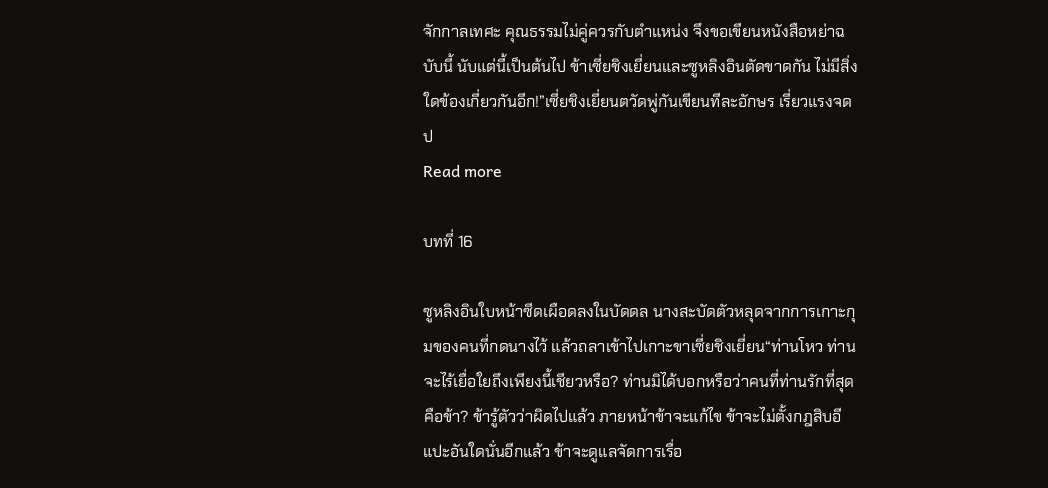จักกาลเทศะ คุณธรรมไม่คู่ควรกับตำแหน่ง จึงขอเขียนหนังสือหย่าฉบับนี้ นับแต่นี้เป็นต้นไป ข้าเซี่ยชิงเยี่ยนและซูหลิงอินตัดขาดกัน ไม่มีสิ่งใดข้องเกี่ยวกันอีก!”เซี่ยชิงเยี่ยนตวัดพู่กันเขียนทีละอักษร เรี่ยวแรงจดป
Read more

บทที่ 16

ซูหลิงอินใบหน้าซีดเผือดลงในบัดดล นางสะบัดตัวหลุดจากการเกาะกุมของคนที่กดนางไว้ แล้วถลาเข้าไปเกาะขาเซี่ยชิงเยี่ยน“ท่านโหว ท่านจะไร้เยื่อใยถึงเพียงนี้เชียวหรือ? ท่านมิได้บอกหรือว่าคนที่ท่านรักที่สุดคือข้า? ข้ารู้ตัวว่าผิดไปแล้ว ภายหน้าข้าจะแก้ไข ข้าจะไม่ตั้งกฎสิบอีแปะอันใดนั่นอีกแล้ว ข้าจะดูแลจัดการเรื่อ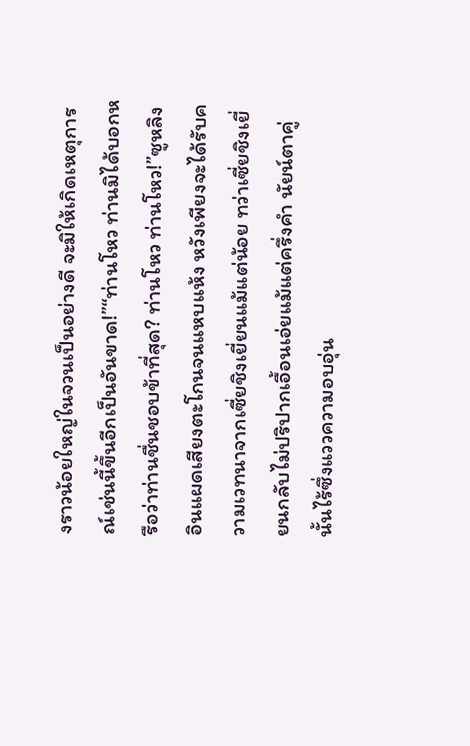งราวน้อยใหญ่ในจวนเป็นอย่างดี จะมิให้เกิดเหตุการณ์เช่นนี้ขึ้นอีกเป็นอันขาด!”“ท่านโหว ท่านมิได้บอกหรือว่าท่านชื่นชอบข้าที่สุด? ท่านโหว ท่านโหว!”ซูหลิงอินแผดเสียงตะโกนจนแหบแห้ง หวังเพียงจะได้รับความเวทนาจากเซี่ยชิงเยี่ยนแม้แต่น้อย ทว่าเซี่ยชิงเยี่ยนกลับไม่ปริปากเอื้อนเอ่ยแม้แต่ครึ่งคำ นัยน์ตาคู่นั้นไร้ซึ่งแววความอบอุ่น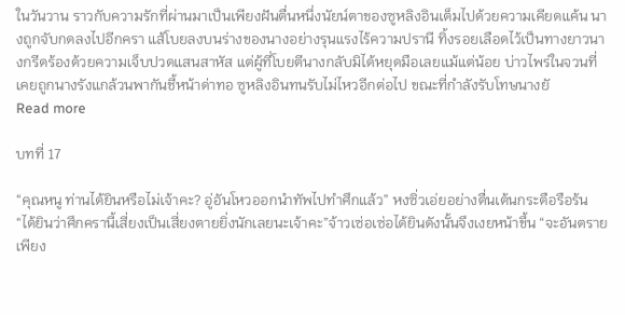ในวันวาน ราวกับความรักที่ผ่านมาเป็นเพียงฝันตื่นหนึ่งนัยน์ตาของซูหลิงอินเต็มไปด้วยความเคียดแค้น นางถูกจับกดลงไปอีกครา แส้โบยลงบนร่างของนางอย่างรุนแรงไร้ความปรานี ทิ้งรอยเลือดไว้เป็นทางยาวนางกรีดร้องด้วยความเจ็บปวดแสนสาหัส แต่ผู้ที่โบยตีนางกลับมิได้หยุดมือเลยแม้แต่น้อย บ่าวไพร่ในจวนที่เคยถูกนางรังแกล้วนพากันชี้หน้าด่าทอ ซูหลิงอินทนรับไม่ไหวอีกต่อไป ขณะที่กำลังรับโทษนางยั
Read more

บทที่ 17

“คุณหนู ท่านได้ยินหรือไม่เจ้าคะ? อู่อันโหวออกนำทัพไปทำศึกแล้ว” หงซิ่วเอ่ยอย่างตื่นเต้นกระตือรือร้น “ได้ยินว่าศึกครานี้เสี่ยงเป็นเสี่ยงตายยิ่งนักเลยนะเจ้าคะ”จ้าวเซ่อเซ่อได้ยินดังนั้นจึงเงยหน้าขึ้น “จะอันตรายเพียง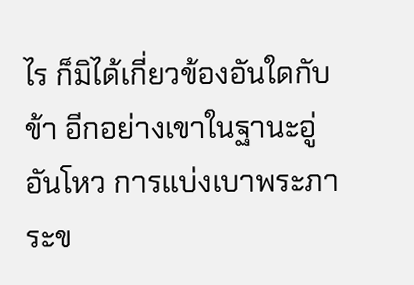ไร ก็มิได้เกี่ยวข้องอันใดกับข้า อีกอย่างเขาในฐานะอู่อันโหว การแบ่งเบาพระภาระข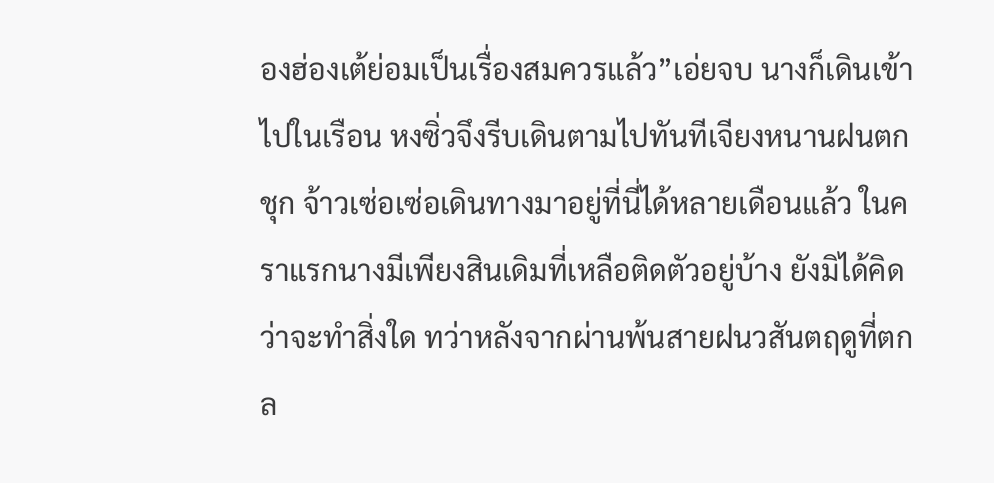องฮ่องเต้ย่อมเป็นเรื่องสมควรแล้ว”เอ่ยจบ นางก็เดินเข้าไปในเรือน หงซิ่วจึงรีบเดินตามไปทันทีเจียงหนานฝนตกชุก จ้าวเซ่อเซ่อเดินทางมาอยู่ที่นี่ได้หลายเดือนแล้ว ในคราแรกนางมีเพียงสินเดิมที่เหลือติดตัวอยู่บ้าง ยังมิได้คิดว่าจะทำสิ่งใด ทว่าหลังจากผ่านพ้นสายฝนวสันตฤดูที่ตกล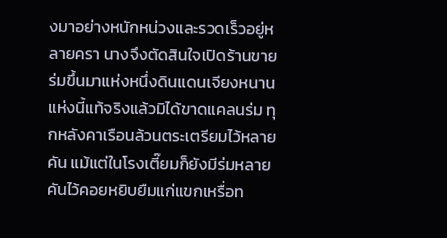งมาอย่างหนักหน่วงและรวดเร็วอยู่หลายครา นางจึงตัดสินใจเปิดร้านขายร่มขึ้นมาแห่งหนึ่งดินแดนเจียงหนานแห่งนี้แท้จริงแล้วมิได้ขาดแคลนร่ม ทุกหลังคาเรือนล้วนตระเตรียมไว้หลายคัน แม้แต่ในโรงเตี๊ยมก็ยังมีร่มหลายคันไว้คอยหยิบยืมแก่แขกเหรื่อท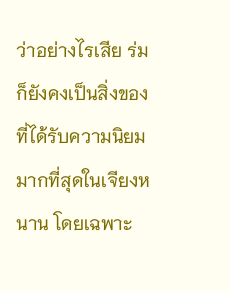ว่าอย่างไรเสีย ร่มก็ยังคงเป็นสิ่งของที่ได้รับความนิยมมากที่สุดในเจียงหนาน โดยเฉพาะ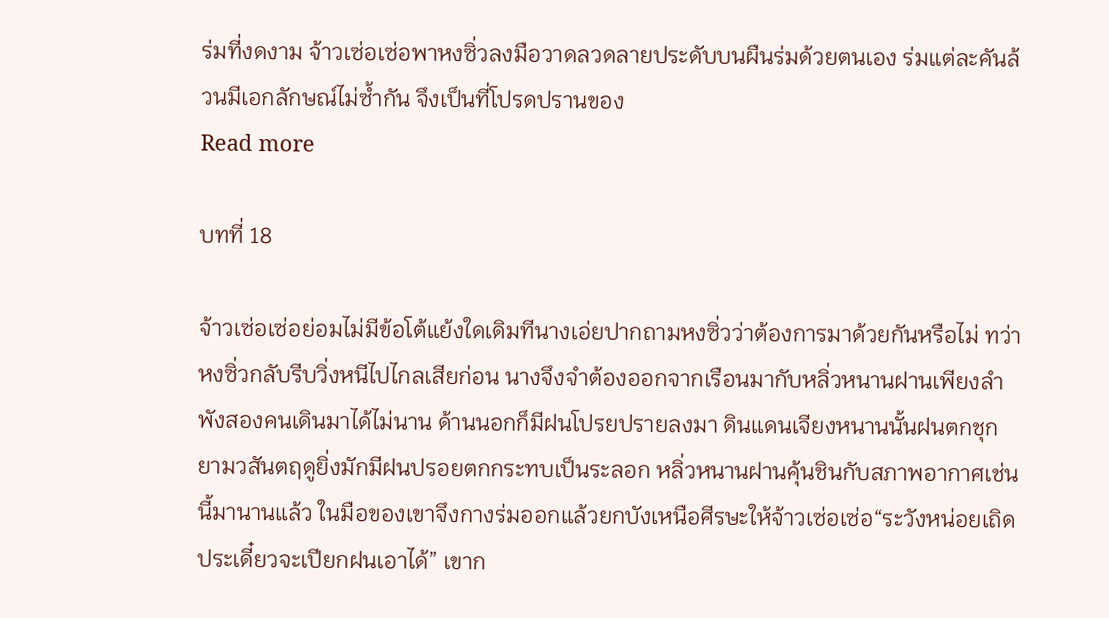ร่มที่งดงาม จ้าวเซ่อเซ่อพาหงซิ่วลงมือวาดลวดลายประดับบนผืนร่มด้วยตนเอง ร่มแต่ละคันล้วนมีเอกลักษณ์ไม่ซ้ำกัน จึงเป็นที่โปรดปรานของ
Read more

บทที่ 18

จ้าวเซ่อเซ่อย่อมไม่มีข้อโต้แย้งใดเดิมทีนางเอ่ยปากถามหงซิ่วว่าต้องการมาด้วยกันหรือไม่ ทว่าหงซิ่วกลับรีบวิ่งหนีไปไกลเสียก่อน นางจึงจำต้องออกจากเรือนมากับหลิ่วหนานฝานเพียงลำพังสองคนเดินมาได้ไม่นาน ด้านนอกก็มีฝนโปรยปรายลงมา ดินแดนเจียงหนานนั้นฝนตกชุก ยามวสันตฤดูยิ่งมักมีฝนปรอยตกกระทบเป็นระลอก หลิ่วหนานฝานคุ้นชินกับสภาพอากาศเช่นนี้มานานแล้ว ในมือของเขาจึงกางร่มออกแล้วยกบังเหนือศีรษะให้จ้าวเซ่อเซ่อ“ระวังหน่อยเถิด ประเดี๋ยวจะเปียกฝนเอาได้” เขาก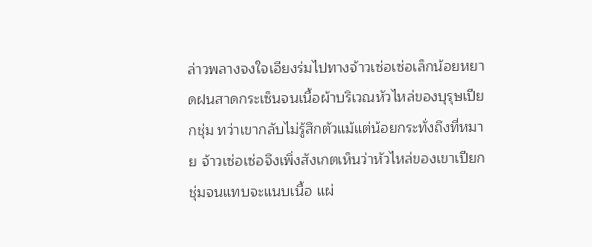ล่าวพลางจงใจเอียงร่มไปทางจ้าวเซ่อเซ่อเล็กน้อยหยาดฝนสาดกระเซ็นจนเนื้อผ้าบริเวณหัวไหล่ของบุรุษเปียกชุ่ม ทว่าเขากลับไม่รู้สึกตัวแม้แต่น้อยกระทั่งถึงที่หมาย จ้าวเซ่อเซ่อจึงเพิ่งสังเกตเห็นว่าหัวไหล่ของเขาเปียกชุ่มจนแทบจะแนบเนื้อ แผ่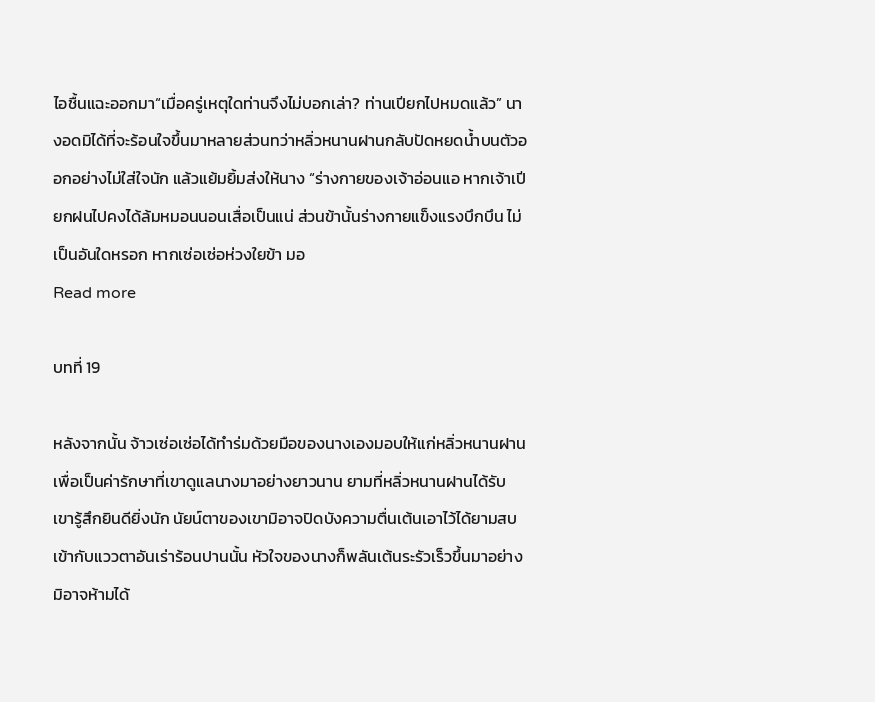ไอชื้นแฉะออกมา“เมื่อครู่เหตุใดท่านจึงไม่บอกเล่า? ท่านเปียกไปหมดแล้ว” นางอดมิได้ที่จะร้อนใจขึ้นมาหลายส่วนทว่าหลิ่วหนานฝานกลับปัดหยดน้ำบนตัวออกอย่างไม่ใส่ใจนัก แล้วแย้มยิ้มส่งให้นาง “ร่างกายของเจ้าอ่อนแอ หากเจ้าเปียกฝนไปคงได้ล้มหมอนนอนเสื่อเป็นแน่ ส่วนข้านั้นร่างกายแข็งแรงบึกบึน ไม่เป็นอันใดหรอก หากเซ่อเซ่อห่วงใยข้า มอ
Read more

บทที่ 19

หลังจากนั้น จ้าวเซ่อเซ่อได้ทำร่มด้วยมือของนางเองมอบให้แก่หลิ่วหนานฝาน เพื่อเป็นค่ารักษาที่เขาดูแลนางมาอย่างยาวนาน ยามที่หลิ่วหนานฝานได้รับ เขารู้สึกยินดียิ่งนัก นัยน์ตาของเขามิอาจปิดบังความตื่นเต้นเอาไว้ได้ยามสบเข้ากับแววตาอันเร่าร้อนปานนั้น หัวใจของนางก็พลันเต้นระรัวเร็วขึ้นมาอย่างมิอาจห้ามได้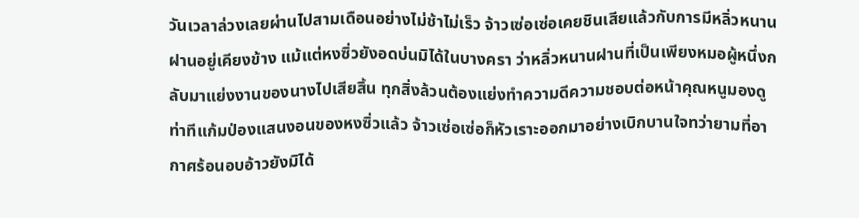วันเวลาล่วงเลยผ่านไปสามเดือนอย่างไม่ช้าไม่เร็ว จ้าวเซ่อเซ่อเคยชินเสียแล้วกับการมีหลิ่วหนานฝานอยู่เคียงข้าง แม้แต่หงซิ่วยังอดบ่นมิได้ในบางครา ว่าหลิ่วหนานฝานที่เป็นเพียงหมอผู้หนึ่งกลับมาแย่งงานของนางไปเสียสิ้น ทุกสิ่งล้วนต้องแย่งทำความดีความชอบต่อหน้าคุณหนูมองดูท่าทีแก้มป่องแสนงอนของหงซิ่วแล้ว จ้าวเซ่อเซ่อก็หัวเราะออกมาอย่างเบิกบานใจทว่ายามที่อากาศร้อนอบอ้าวยังมิได้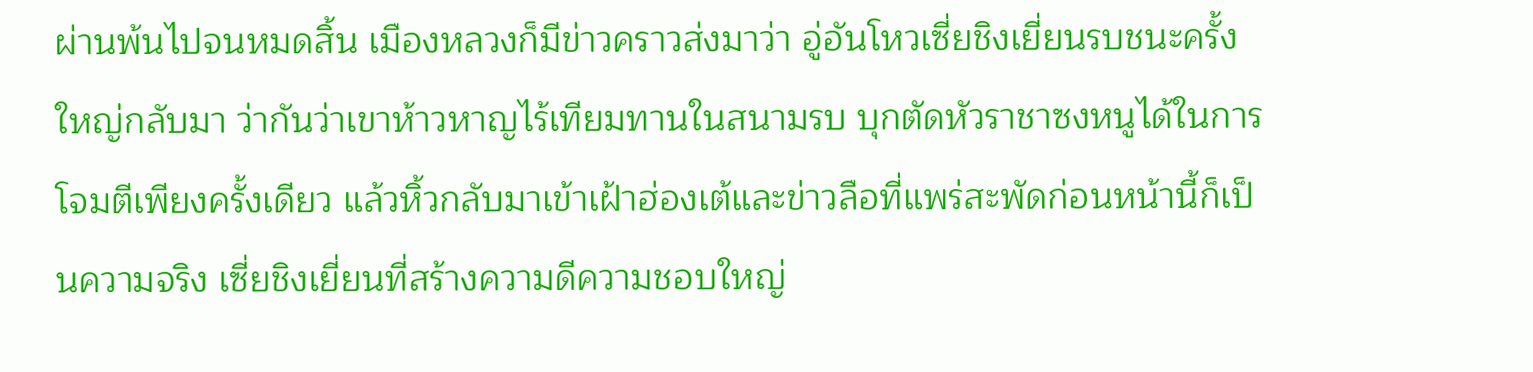ผ่านพ้นไปจนหมดสิ้น เมืองหลวงก็มีข่าวคราวส่งมาว่า อู่อันโหวเซี่ยชิงเยี่ยนรบชนะครั้งใหญ่กลับมา ว่ากันว่าเขาห้าวหาญไร้เทียมทานในสนามรบ บุกตัดหัวราชาซงหนูได้ในการโจมตีเพียงครั้งเดียว แล้วหิ้วกลับมาเข้าเฝ้าฮ่องเต้และข่าวลือที่แพร่สะพัดก่อนหน้านี้ก็เป็นความจริง เซี่ยชิงเยี่ยนที่สร้างความดีความชอบใหญ่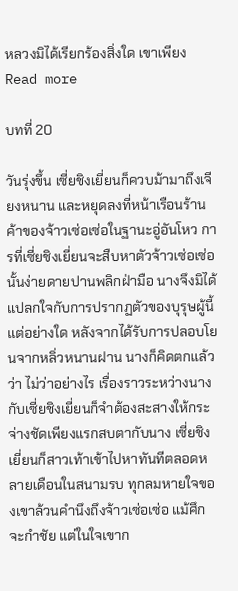หลวงมิได้เรียกร้องสิ่งใด เขาเพียง
Read more

บทที่ 20

วันรุ่งขึ้น เซี่ยชิงเยี่ยนก็ควบม้ามาถึงเจียงหนาน และหยุดลงที่หน้าเรือนร้านค้าของจ้าวเซ่อเซ่อในฐานะอู่อันโหว การที่เซี่ยชิงเยี่ยนจะสืบหาตัวจ้าวเซ่อเซ่อนั้นง่ายดายปานพลิกฝ่ามือ นางจึงมิได้แปลกใจกับการปรากฏตัวของบุรุษผู้นี้แต่อย่างใด หลังจากได้รับการปลอบโยนจากหลิ่วหนานฝาน นางก็คิดตกแล้วว่า ไม่ว่าอย่างไร เรื่องราวระหว่างนางกับเซี่ยชิงเยี่ยนก็จำต้องสะสางให้กระจ่างชัดเพียงแรกสบตากับนาง เซี่ยชิงเยี่ยนก็สาวเท้าเข้าไปหาทันทีตลอดหลายเดือนในสนามรบ ทุกลมหายใจของเขาล้วนคำนึงถึงจ้าวเซ่อเซ่อ แม้ศึกจะกำชัย แต่ในใจเขาก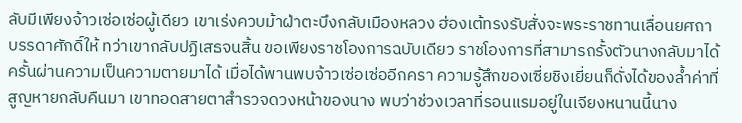ลับมีเพียงจ้าวเซ่อเซ่อผู้เดียว เขาเร่งควบม้าฝ่าตะบึงกลับเมืองหลวง ฮ่องเต้ทรงรับสั่งจะพระราชทานเลื่อนยศถาบรรดาศักดิ์ให้ ทว่าเขากลับปฏิเสธจนสิ้น ขอเพียงราชโองการฉบับเดียว ราชโองการที่สามารถรั้งตัวนางกลับมาได้ครั้นผ่านความเป็นความตายมาได้ เมื่อได้พานพบจ้าวเซ่อเซ่ออีกครา ความรู้สึกของเซี่ยชิงเยี่ยนก็ดั่งได้ของล้ำค่าที่สูญหายกลับคืนมา เขาทอดสายตาสำรวจดวงหน้าของนาง พบว่าช่วงเวลาที่รอนแรมอยู่ในเจียงหนานนี้นาง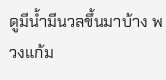ดูมีน้ำมีนวลขึ้นมาบ้าง พวงแก้ม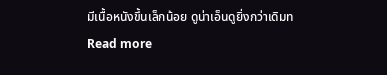มีเนื้อหนังขึ้นเล็กน้อย ดูน่าเอ็นดูยิ่งกว่าเดิมท
Read more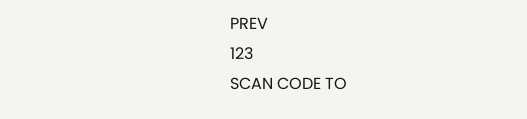PREV
123
SCAN CODE TO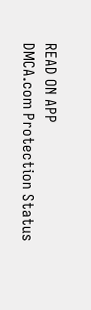READ ON APP
DMCA.com Protection Status